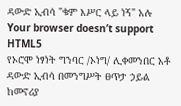ዳውድ ኢብሳ "ቁም እሥር ላይ ነኝ" አሉ
Your browser doesn’t support HTML5
የኦሮሞ ነፃነት ግንባር /ኦነግ/ ሊቀመንበር አቶ ዳውድ ኢብሳ በመንግሥት ፀጥታ ኃይል ከመኖሪያ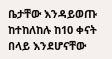ቤታቸው እንዳይወጡ ከተከለከሉ ከ10 ቀናት በላይ እንደሆናቸው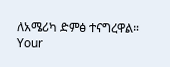ለአሜሪካ ድምፅ ተናግረዋል።
Your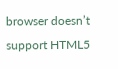browser doesn’t support HTML5